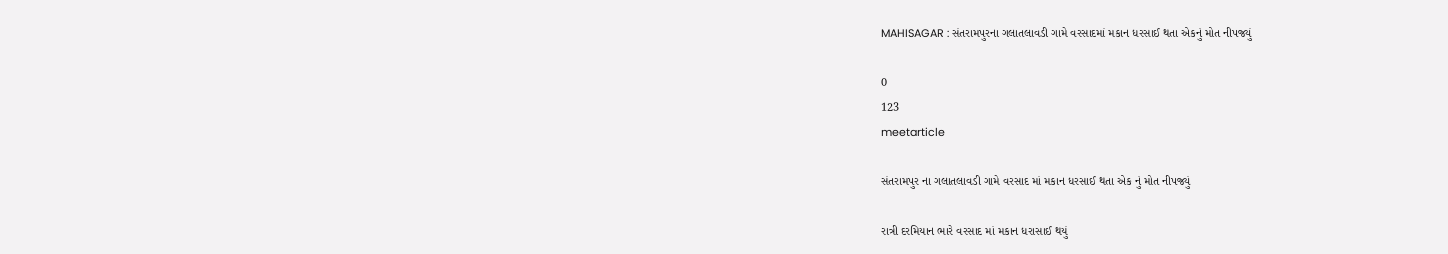MAHISAGAR : સંતરામપુરના ગલાતલાવડી ગામે વરસાદમાં મકાન ધરસાઈ થતા એકનું મોત નીપજ્યું

0
123
meetarticle

સંતરામપુર ના ગલાતલાવડી ગામે વરસાદ માં મકાન ધરસાઈ થતા એક નું મોત નીપજ્યું

રાત્રી દરમિયાન ભારે વરસાદ માં મકાન ધરાસાઈ થયું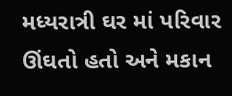મધ્યરાત્રી ઘર માં પરિવાર ઊંઘતો હતો અને મકાન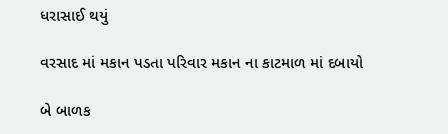ધરાસાઈ થયું

વરસાદ માં મકાન પડતા પરિવાર મકાન ના કાટમાળ માં દબાયો

બે બાળક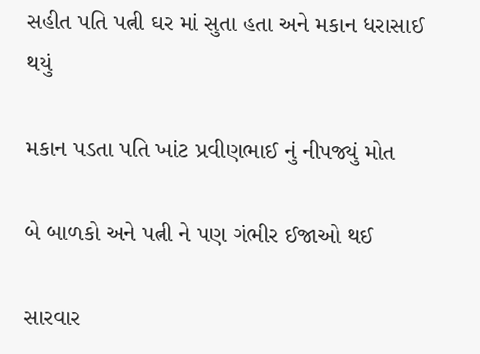સહીત પતિ પત્ની ઘર માં સુતા હતા અને મકાન ધરાસાઈ થયું

મકાન પડતા પતિ ખાંટ પ્રવીણભાઈ નું નીપજ્યું મોત

બે બાળકો અને પત્ની ને પણ ગંભીર ઈજાઓ થઈ

સારવાર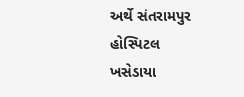અર્થે સંતરામપુર હોસ્પિટલ ખસેડાયા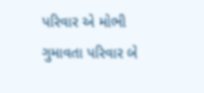પરિવાર એ મોભી ગુમાવતા પરિવાર બે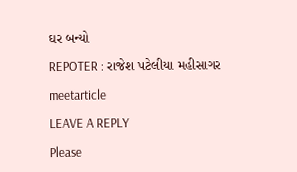ઘર બન્યો

REPOTER : રાજેશ પટેલીયા મહીસાગર

meetarticle

LEAVE A REPLY

Please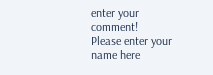enter your comment!
Please enter your name here